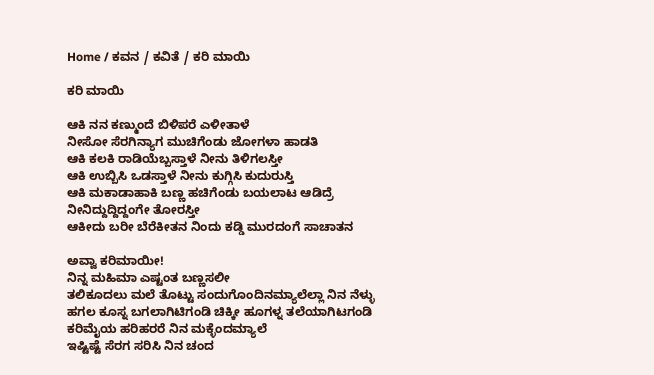Home / ಕವನ / ಕವಿತೆ / ಕರಿ ಮಾಯಿ

ಕರಿ ಮಾಯಿ

ಆಕಿ ನನ ಕಣ್ಮುಂದೆ ಬಿಳಿಪರೆ ಎಳೀತಾಳೆ
ನೀಸೋ ಸೆರಗಿನ್ಯಾಗ ಮುಚಿಗೆಂಡು ಜೋಗಳಾ ಹಾಡತಿ
ಆಕಿ ಕಲಕಿ ರಾಡಿಯೆಬ್ಬಸ್ತಾಳೆ ನೀನು ತಿಳಿಗಲಸ್ತೀ
ಆಕಿ ಉಬ್ಬಿಸಿ ಒಡಸ್ತಾಳೆ ನೀನು ಕುಗ್ಗಿಸಿ ಕುದುರುಸ್ತಿ
ಆಕಿ ಮಕಾಡಾಹಾಕಿ ಬಣ್ಣ ಹಚಿಗೆಂಡು ಬಯಲಾಟ ಆಡಿದ್ರೆ
ನೀನಿದ್ದುದ್ದಿದ್ದಂಗೇ ತೋರಸ್ತೀ
ಆಕೀದು ಬರೀ ಬೆರೆಕೀತನ ನಿಂದು ಕಡ್ಡಿ ಮುರದಂಗೆ ಸಾಚಾತನ

ಅವ್ವಾ ಕರಿಮಾಯೀ!
ನಿನ್ನ ಮಹಿಮಾ ಎಷ್ಟಂತ ಬಣ್ಣಸಲೀ
ತಲಿಕೂದಲು ಮಲೆ ತೊಟ್ಟು ಸಂದುಗೊಂದಿನಮ್ಯಾಲೆಲ್ಲಾ ನಿನ ನೆಳ್ಳು
ಹಗಲ ಕೂಸ್ನ ಬಗಲಾಗಿಟಿಗಂಡಿ ಚಿಕ್ಕೀ ಹೂಗಳ್ನ ತಲೆಯಾಗಿಟಗಂಡಿ
ಕರಿಮೈಯ ಹರಿಹರರೆ ನಿನ ಮಕ್ಳೆಂದಮ್ಯಾಲೆ
ಇಷ್ಟಿಷ್ಟೆ ಸೆರಗ ಸರಿಸಿ ನಿನ ಚಂದ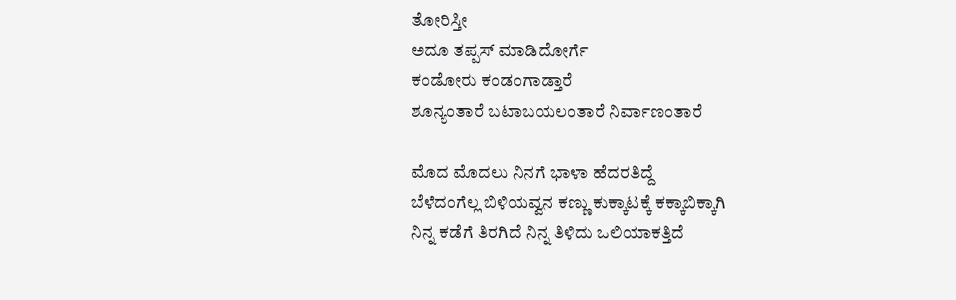ತೋರಿಸ್ತೀ
ಅದೂ ತಪ್ಪಸ್ ಮಾಡಿದೋರ್ಗೆ
ಕಂಡೋರು ಕಂಡಂಗಾಡ್ತಾರೆ
ಶೂನ್ಯಂತಾರೆ ಬಟಾಬಯಲಂತಾರೆ ನಿರ್ವಾಣಂತಾರೆ

ಮೊದ ಮೊದಲು ನಿನಗೆ ಭಾಳಾ ಹೆದರತಿದ್ದೆ
ಬೆಳೆದಂಗೆಲ್ಲ ಬಿಳಿಯವ್ವನ ಕಣ್ಣು ಕುಕ್ಕಾಟಕ್ಕೆ ಕಕ್ಕಾಬಿಕ್ಕಾಗಿ
ನಿನ್ನ ಕಡೆಗೆ ತಿರಗಿದೆ ನಿನ್ನ ತಿಳಿದು ಒಲಿಯಾಕತ್ತಿದೆ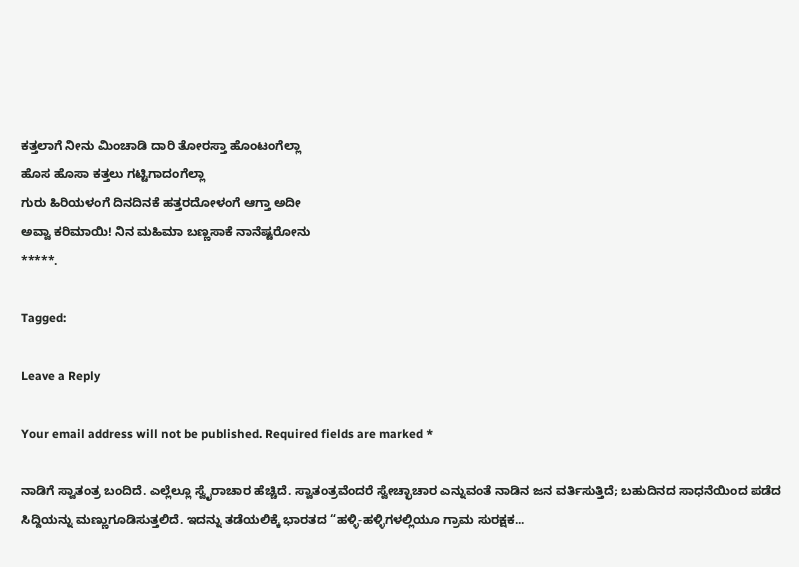ಕತ್ತಲಾಗೆ ನೀನು ಮಿಂಚಾಡಿ ದಾರಿ ತೋರಸ್ತಾ ಹೊಂಟಂಗೆಲ್ಲಾ
ಹೊಸ ಹೊಸಾ ಕತ್ತಲು ಗಟ್ಟಿಗಾದಂಗೆಲ್ಲಾ
ಗುರು ಹಿರಿಯಳಂಗೆ ದಿನದಿನಕೆ ಹತ್ತರದೋಳಂಗೆ ಆಗ್ತಾ ಅದೀ
ಅವ್ವಾ ಕರಿಮಾಯಿ! ನಿನ ಮಹಿಮಾ ಬಣ್ಣಸಾಕೆ ನಾನೆಷ್ಟರೋನು
*****.

Tagged:

Leave a Reply

Your email address will not be published. Required fields are marked *

ನಾಡಿಗೆ ಸ್ವಾತಂತ್ರ ಬಂದಿದೆ. ಎಲ್ಲೆಲ್ಲೂ ಸ್ವೈರಾಚಾರ ಹೆಚ್ಚಿದೆ. ಸ್ವಾತಂತ್ರವೆಂದರೆ ಸ್ವೇಚ್ಛಾಚಾರ ಎನ್ನುವಂತೆ ನಾಡಿನ ಜನ ವರ್ತಿಸುತ್ತಿದೆ; ಬಹುದಿನದ ಸಾಧನೆಯಿಂದ ಪಡೆದ ಸಿದ್ದಿಯನ್ನು ಮಣ್ಣುಗೂಡಿಸುತ್ತಲಿದೆ. ಇದನ್ನು ತಡೆಯಲಿಕ್ಕೆ ಭಾರತದ “ಹಳ್ಳಿ-ಹಳ್ಳಿಗಳಲ್ಲಿಯೂ ಗ್ರಾಮ ಸುರಕ್ಷಕ...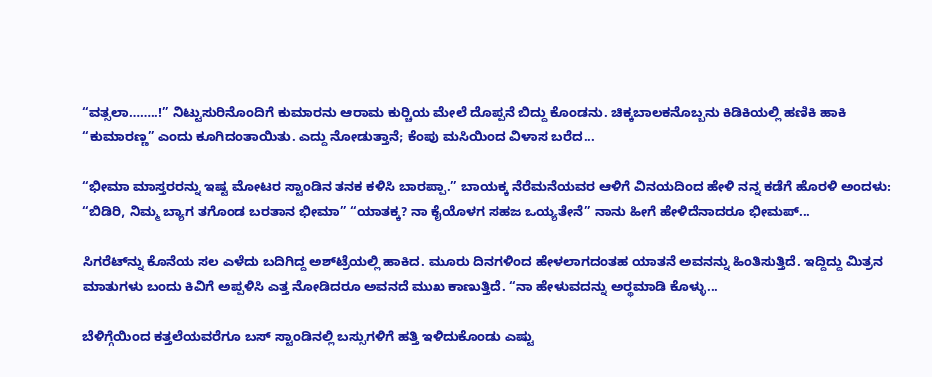“ವತ್ಸಲಾ……..!” ನಿಟ್ಟುಸುರಿನೊಂದಿಗೆ ಕುಮಾರನು ಆರಾಮ ಕುರ್‍ಚಿಯ ಮೇಲೆ ದೊಪ್ಪನೆ ಬಿದ್ದು ಕೊಂಡನು. ಚಿಕ್ಕಬಾಲಕನೊಬ್ಬನು ಕಿಡಿಕಿಯಲ್ಲಿ ಹಣಿಕಿ ಹಾಕಿ “ಕುಮಾರಣ್ಣ” ಎಂದು ಕೂಗಿದಂತಾಯಿತು. ಎದ್ದು ನೋಡುತ್ತಾನೆ; ಕೆಂಪು ಮಸಿಯಿಂದ ವಿಳಾಸ ಬರೆದ...

“ಭೀಮಾ ಮಾಸ್ತರರನ್ನು ಇಷ್ಟ ಮೋಟರ ಸ್ಟಾಂಡಿನ ತನಕ ಕಳಿಸಿ ಬಾರಪ್ಪಾ.” ಬಾಯಕ್ಕ ನೆರೆಮನೆಯವರ ಆಳಿಗೆ ವಿನಯದಿಂದ ಹೇಳಿ ನನ್ನ ಕಡೆಗೆ ಹೊರಳಿ ಅಂದಳು: “ಬಿಡಿರಿ, ನಿಮ್ಮ ಬ್ಯಾಗ ತಗೊಂಡ ಬರತಾನ ಭೀಮಾ” “ಯಾತಕ್ಕ? ನಾ ಕೈಯೊಳಗ ಸಹಜ ಒಯ್ಯತೇನೆ” ನಾನು ಹೀಗೆ ಹೇಳಿದೆನಾದರೂ ಭೀಮಪ್...

ಸಿಗರೆಟ್‌ನ್ನು ಕೊನೆಯ ಸಲ ಎಳೆದು ಬದಿಗಿದ್ದ ಅಶ್‌ಟ್ರೆಯಲ್ಲಿ ಹಾಕಿದ. ಮೂರು ದಿನಗಳಿಂದ ಹೇಳಲಾಗದಂತಹ ಯಾತನೆ ಅವನನ್ನು ಹಿಂತಿಸುತ್ತಿದೆ. ಇದ್ದಿದ್ದು ಮಿತ್ರನ ಮಾತುಗಳು ಬಂದು ಕಿವಿಗೆ ಅಪ್ಪಳಿಸಿ ಎತ್ತ ನೋಡಿದರೂ ಅವನದೆ ಮುಖ ಕಾಣುತ್ತಿದೆ. “ನಾ ಹೇಳುವದನ್ನು ಅರ್‍ಥಮಾಡಿ ಕೊಳ್ಳು...

ಬೆಳಿಗ್ಗೆಯಿಂದ ಕತ್ತಲೆಯವರೆಗೂ ಬಸ್ ಸ್ಟಾಂಡಿನಲ್ಲಿ ಬಸ್ಸುಗಳಿಗೆ ಹತ್ತಿ ಇಳಿದುಕೊಂಡು ಎಷ್ಟು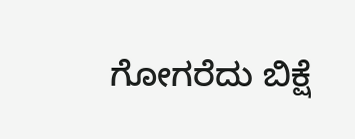ಗೋಗರೆದು ಬಿಕ್ಷೆ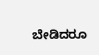ಬೇಡಿದರೂ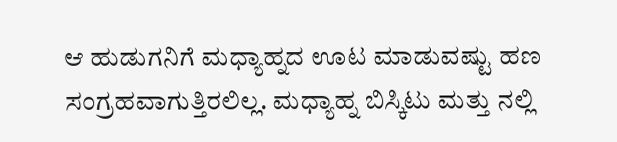ಆ ಹುಡುಗನಿಗೆ ಮಧ್ಯಾಹ್ನದ ಊಟ ಮಾಡುವಷ್ಟು ಹಣ ಸಂಗ್ರಹವಾಗುತ್ತಿರಲಿಲ್ಲ. ಮಧ್ಯಾಹ್ನ ಬಿಸ್ಕಿಟು ಮತ್ತು ನಲ್ಲಿ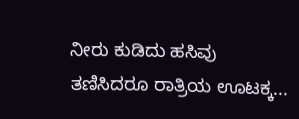ನೀರು ಕುಡಿದು ಹಸಿವು ತಣಿಸಿದರೂ ರಾತ್ರಿಯ ಊಟಕ್ಕ...